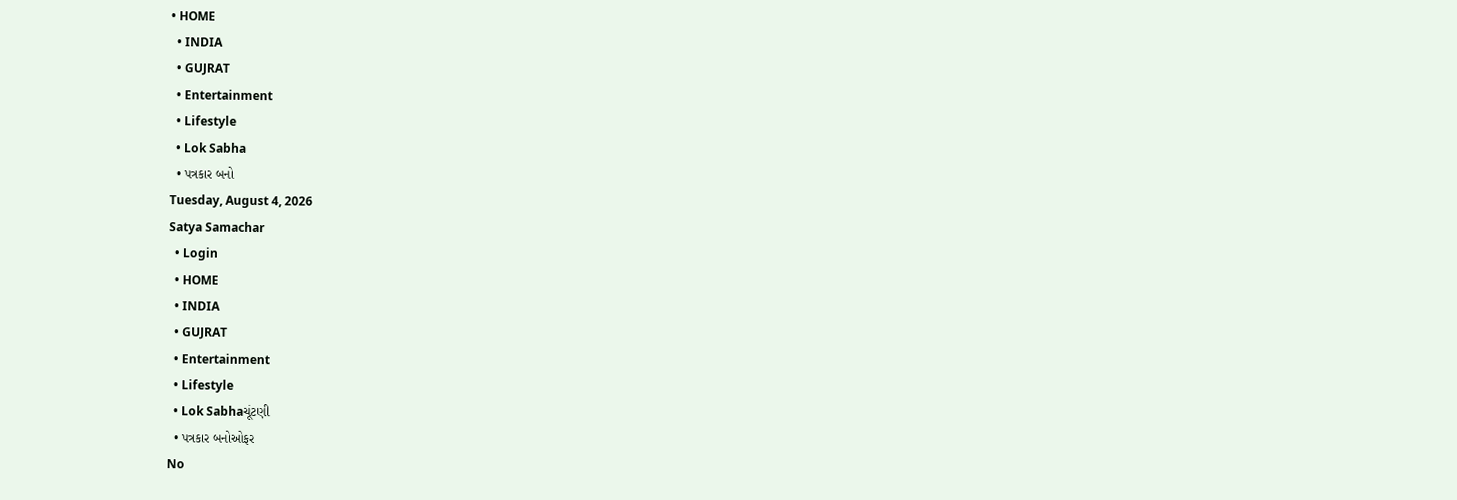• HOME
  • INDIA
  • GUJRAT
  • Entertainment
  • Lifestyle
  • Lok Sabha
  • પત્રકાર બનો
Tuesday, August 4, 2026
Satya Samachar
  • Login
  • HOME
  • INDIA
  • GUJRAT
  • Entertainment
  • Lifestyle
  • Lok Sabhaચૂંટણી
  • પત્રકાર બનોઓફર
No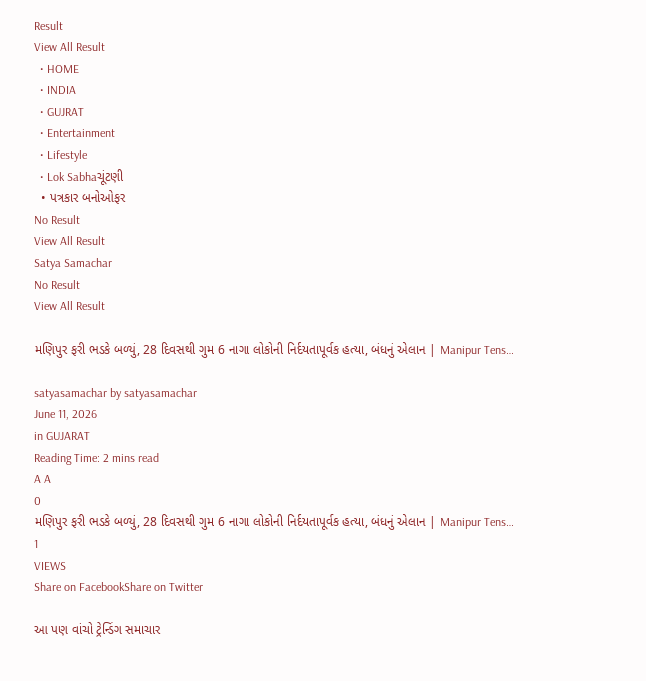Result
View All Result
  • HOME
  • INDIA
  • GUJRAT
  • Entertainment
  • Lifestyle
  • Lok Sabhaચૂંટણી
  • પત્રકાર બનોઓફર
No Result
View All Result
Satya Samachar
No Result
View All Result

મણિપુર ફરી ભડકે બળ્યું, 28 દિવસથી ગુમ 6 નાગા લોકોની નિર્દયતાપૂર્વક હત્યા, બંધનું એલાન | Manipur Tens…

satyasamachar by satyasamachar
June 11, 2026
in GUJARAT
Reading Time: 2 mins read
A A
0
મણિપુર ફરી ભડકે બળ્યું, 28 દિવસથી ગુમ 6 નાગા લોકોની નિર્દયતાપૂર્વક હત્યા, બંધનું એલાન | Manipur Tens…
1
VIEWS
Share on FacebookShare on Twitter

આ પણ વાંચો ટ્રેન્ડિંગ સમાચાર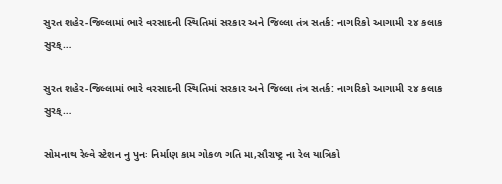સુરત શહેર-જિલ્લામાં ભારે વરસાદની સ્થિતિમાં સરકાર અને જિલ્લા તંત્ર સતર્ક: નાગરિકો આગામી ૨૪ કલાક સુરક્…

સુરત શહેર-જિલ્લામાં ભારે વરસાદની સ્થિતિમાં સરકાર અને જિલ્લા તંત્ર સતર્ક: નાગરિકો આગામી ૨૪ કલાક સુરક્…

સોમનાથ રેલ્વે સ્ટેશન નુ પુનઃ નિર્માણ કામ ગોકળ ગતિ મા,સૌરાષ્ટ્ર ના રેલ યાત્રિકો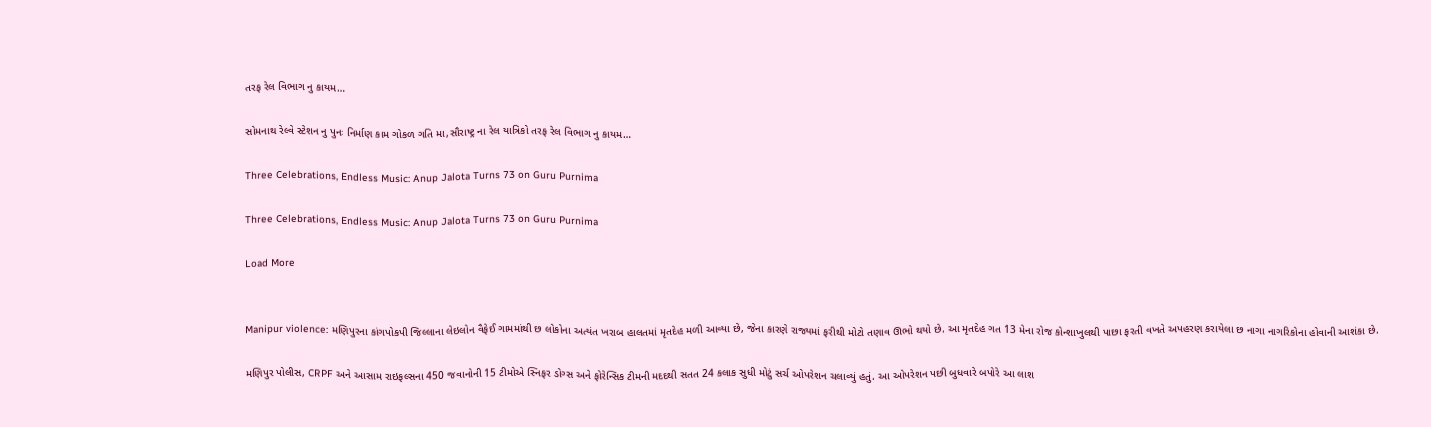તરફ રેલ વિભાગ નુ કાયમ…

સોમનાથ રેલ્વે સ્ટેશન નુ પુનઃ નિર્માણ કામ ગોકળ ગતિ મા,સૌરાષ્ટ્ર ના રેલ યાત્રિકો તરફ રેલ વિભાગ નુ કાયમ…

Three Celebrations, Endless Music: Anup Jalota Turns 73 on Guru Purnima

Three Celebrations, Endless Music: Anup Jalota Turns 73 on Guru Purnima

Load More


Manipur violence: મણિપુરના કાંગપોકપી જિલ્લાના લેઇલોન વૈફેઈ ગામમાંથી છ લોકોના અત્યંત ખરાબ હાલતમાં મૃતદેહ મળી આવ્યા છે, જેના કારણે રાજ્યમાં ફરીથી મોટો તણાવ ઊભો થયો છે. આ મૃતદેહ ગત 13 મેના રોજ કોન્શાખુલથી પાછા ફરતી વખતે અપહરણ કરાયેલા છ નાગા નાગરિકોના હોવાની આશંકા છે.

મણિપુર પોલીસ, CRPF અને આસામ રાઇફલ્સના 450 જવાનોની 15 ટીમોએ સ્નિફર ડોગ્સ અને ફોરેન્સિક ટીમની મદદથી સતત 24 કલાક સુધી મોટું સર્ચ ઓપરેશન ચલાવ્યું હતું. આ ઓપરેશન પછી બુધવારે બપોરે આ લાશ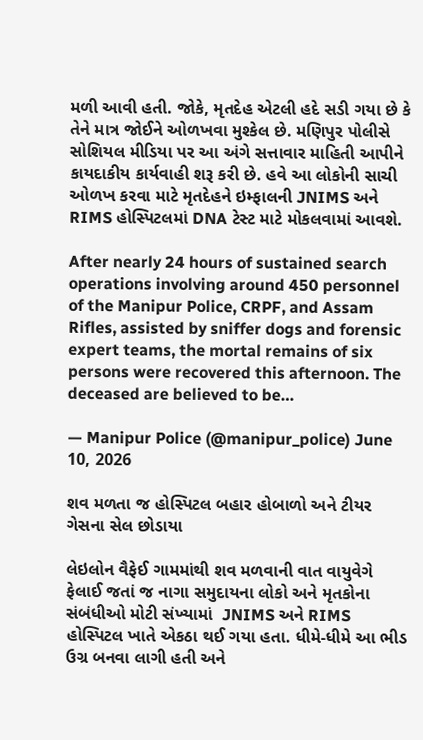મળી આવી હતી. જોકે, મૃતદેહ એટલી હદે સડી ગયા છે કે તેને માત્ર જોઈને ઓળખવા મુશ્કેલ છે. મણિપુર પોલીસે સોશિયલ મીડિયા પર આ અંગે સત્તાવાર માહિતી આપીને કાયદાકીય કાર્યવાહી શરૂ કરી છે. હવે આ લોકોની સાચી ઓળખ કરવા માટે મૃતદેહને ઇમ્ફાલની JNIMS અને RIMS હોસ્પિટલમાં DNA ટેસ્ટ માટે મોકલવામાં આવશે.

After nearly 24 hours of sustained search operations involving around 450 personnel of the Manipur Police, CRPF, and Assam Rifles, assisted by sniffer dogs and forensic expert teams, the mortal remains of six persons were recovered this afternoon. The deceased are believed to be…

— Manipur Police (@manipur_police) June 10, 2026

શવ મળતા જ હોસ્પિટલ બહાર હોબાળો અને ટીયર ગેસના સેલ છોડાયા

લેઇલોન વૈફેઈ ગામમાંથી શવ મળવાની વાત વાયુવેગે ફેલાઈ જતાં જ નાગા સમુદાયના લોકો અને મૃતકોના સંબંધીઓ મોટી સંખ્યામાં  JNIMS અને RIMS હોસ્પિટલ ખાતે એકઠા થઈ ગયા હતા. ધીમે-ધીમે આ ભીડ ઉગ્ર બનવા લાગી હતી અને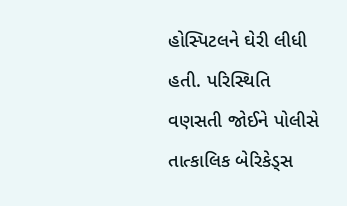હોસ્પિટલને ઘેરી લીધી હતી. પરિસ્થિતિ વણસતી જોઈને પોલીસે તાત્કાલિક બેરિકેડ્સ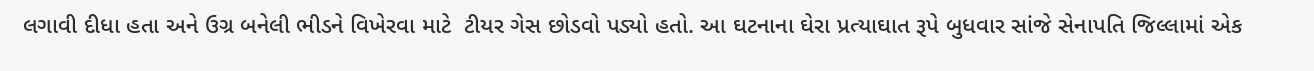લગાવી દીધા હતા અને ઉગ્ર બનેલી ભીડને વિખેરવા માટે  ટીયર ગેસ છોડવો પડ્યો હતો. આ ઘટનાના ઘેરા પ્રત્યાઘાત રૂપે બુધવાર સાંજે સેનાપતિ જિલ્લામાં એક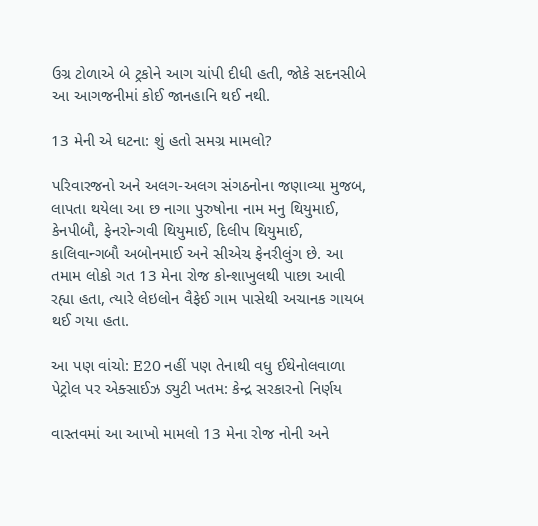ઉગ્ર ટોળાએ બે ટ્રકોને આગ ચાંપી દીધી હતી, જોકે સદનસીબે આ આગજનીમાં કોઈ જાનહાનિ થઈ નથી.

13 મેની એ ઘટના: શું હતો સમગ્ર મામલો?

પરિવારજનો અને અલગ-અલગ સંગઠનોના જણાવ્યા મુજબ, લાપતા થયેલા આ છ નાગા પુરુષોના નામ મનુ થિયુમાઈ, કેનપીબૌ, ફેનરોન્ગવી થિયુમાઈ, દિલીપ થિયુમાઈ, કાલિવાન્ગબૌ અબોનમાઈ અને સીએચ ફેનરીલુંગ છે. આ તમામ લોકો ગત 13 મેના રોજ કોન્શાખુલથી પાછા આવી રહ્યા હતા, ત્યારે લેઇલોન વૈફેઈ ગામ પાસેથી અચાનક ગાયબ થઈ ગયા હતા.

આ પણ વાંચો: E20 નહીં પણ તેનાથી વધુ ઈથેનોલવાળા પેટ્રોલ પર એક્સાઈઝ ડ્યુટી ખતમ: કેન્દ્ર સરકારનો નિર્ણય

વાસ્તવમાં આ આખો મામલો 13 મેના રોજ નોની અને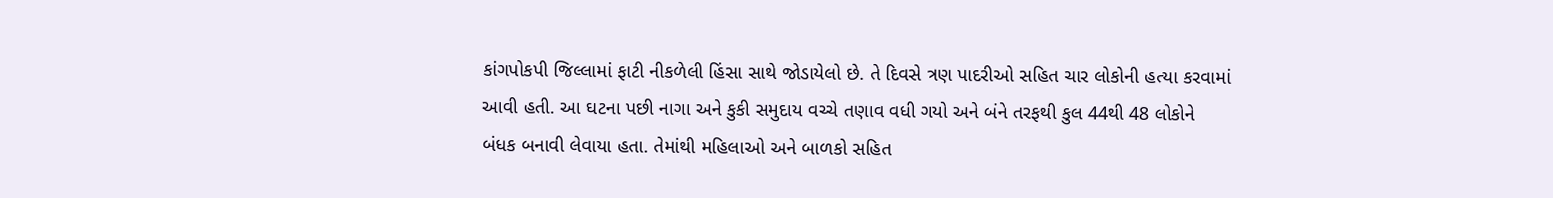કાંગપોકપી જિલ્લામાં ફાટી નીકળેલી હિંસા સાથે જોડાયેલો છે. તે દિવસે ત્રણ પાદરીઓ સહિત ચાર લોકોની હત્યા કરવામાં આવી હતી. આ ઘટના પછી નાગા અને કુકી સમુદાય વચ્ચે તણાવ વધી ગયો અને બંને તરફથી કુલ 44થી 48 લોકોને બંધક બનાવી લેવાયા હતા. તેમાંથી મહિલાઓ અને બાળકો સહિત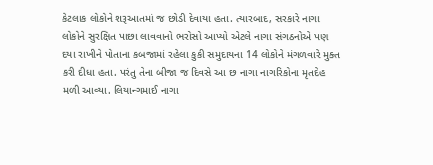કેટલાક લોકોને શરૂઆતમાં જ છોડી દેવાયા હતા. ત્યારબાદ, સરકારે નાગા લોકોને સુરક્ષિત પાછા લાવવાનો ભરોસો આપ્યો એટલે નાગા સંગઠનોએ પણ દયા રાખીને પોતાના કબજામાં રહેલા કુકી સમુદાયના 14 લોકોને મંગળવારે મુક્ત કરી દીધા હતા. પરંતુ તેના બીજા જ દિવસે આ છ નાગા નાગરિકોના મૃતદેહ મળી આવ્યા. લિયાન્ગમાઈ નાગા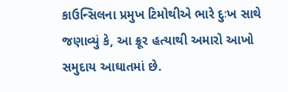કાઉન્સિલના પ્રમુખ ટિમોથીએ ભારે દુઃખ સાથે જણાવ્યું કે, આ ક્રૂર હત્યાથી અમારો આખો સમુદાય આઘાતમાં છે.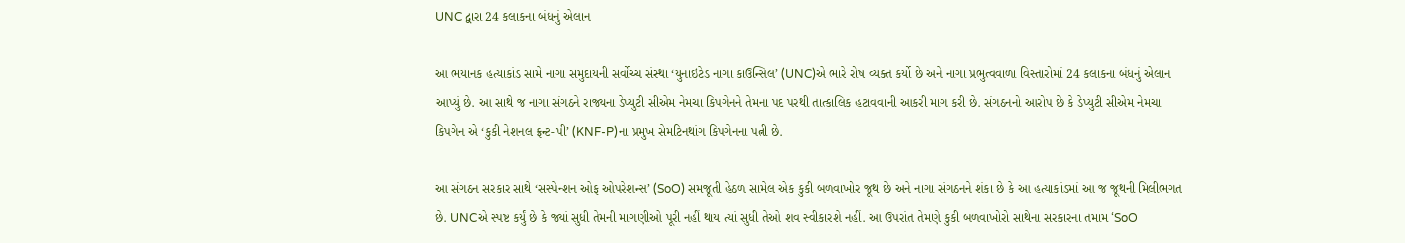UNC દ્વારા 24 કલાકના બંધનું એલાન

આ ભયાનક હત્યાકાંડ સામે નાગા સમુદાયની સર્વોચ્ચ સંસ્થા ‘યુનાઇટેડ નાગા કાઉન્સિલ’ (UNC)એ ભારે રોષ વ્યક્ત કર્યો છે અને નાગા પ્રભુત્વવાળા વિસ્તારોમાં 24 કલાકના બંધનું એલાન આપ્યું છે. આ સાથે જ નાગા સંગઠને રાજ્યના ડેપ્યુટી સીએમ નેમચા કિપગેનને તેમના પદ પરથી તાત્કાલિક હટાવવાની આકરી માગ કરી છે. સંગઠનનો આરોપ છે કે ડેપ્યુટી સીએમ નેમચા કિપગેન એ ‘કુકી નેશનલ ફ્રન્ટ-પી’ (KNF-P)ના પ્રમુખ સેમટિનથાંગ કિપગેનના પત્ની છે.

આ સંગઠન સરકાર સાથે ‘સસ્પેન્શન ઓફ ઓપરેશન્સ’ (SoO) સમજૂતી હેઠળ સામેલ એક કુકી બળવાખોર જૂથ છે અને નાગા સંગઠનને શંકા છે કે આ હત્યાકાંડમાં આ જ જૂથની મિલીભગત છે. UNCએ સ્પષ્ટ કર્યું છે કે જ્યાં સુધી તેમની માગણીઓ પૂરી નહીં થાય ત્યાં સુધી તેઓ શવ સ્વીકારશે નહીં. આ ઉપરાંત તેમણે કુકી બળવાખોરો સાથેના સરકારના તમામ ‘SoO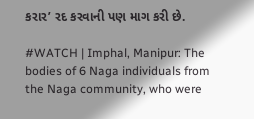કરાર’ રદ કરવાની પણ માગ કરી છે.

#WATCH | Imphal, Manipur: The bodies of 6 Naga individuals from the Naga community, who were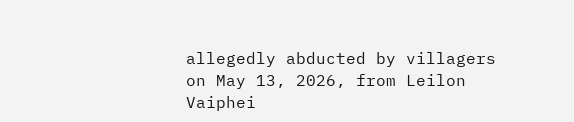allegedly abducted by villagers on May 13, 2026, from Leilon Vaiphei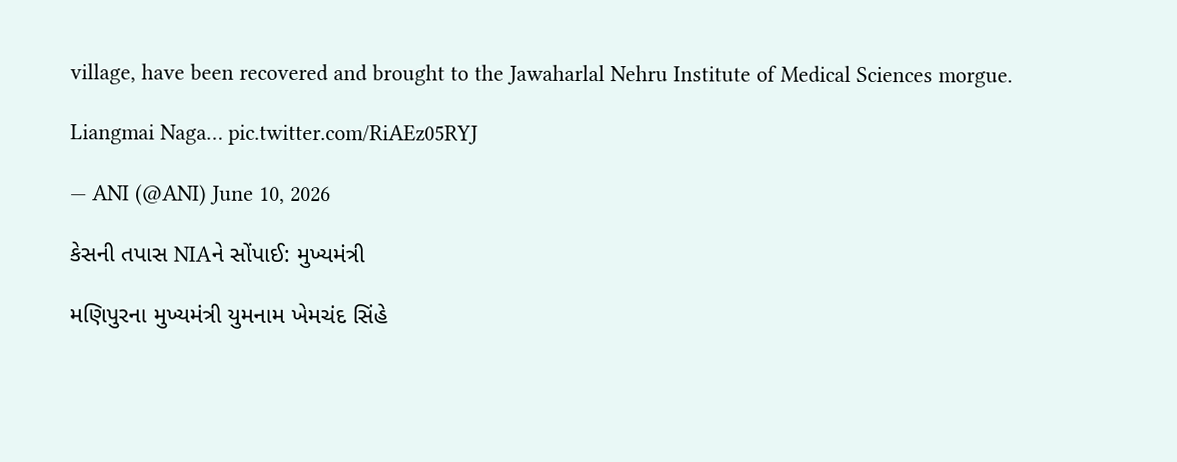village, have been recovered and brought to the Jawaharlal Nehru Institute of Medical Sciences morgue.

Liangmai Naga… pic.twitter.com/RiAEz05RYJ

— ANI (@ANI) June 10, 2026

કેસની તપાસ NIAને સોંપાઈ: મુખ્યમંત્રી

મણિપુરના મુખ્યમંત્રી યુમનામ ખેમચંદ સિંહે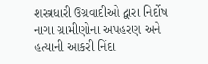શસ્ત્રધારી ઉગ્રવાદીઓ દ્વારા નિર્દોષ નાગા ગ્રામીણોના અપહરણ અને હત્યાની આકરી નિંદા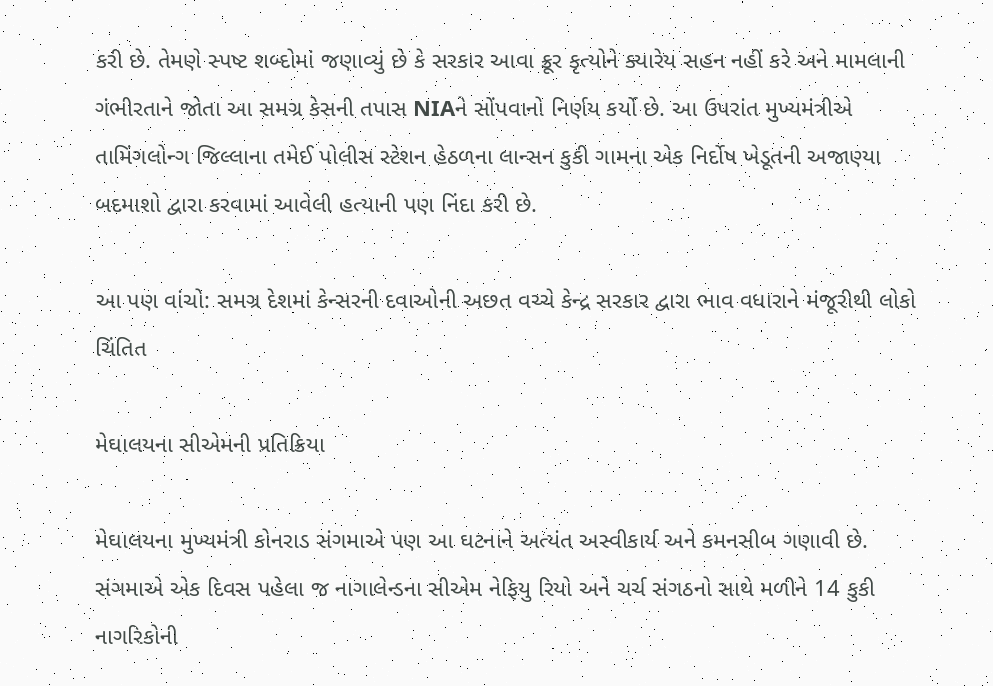કરી છે. તેમણે સ્પષ્ટ શબ્દોમાં જણાવ્યું છે કે સરકાર આવા ક્રૂર કૃત્યોને ક્યારેય સહન નહીં કરે અને મામલાની ગંભીરતાને જોતા આ સમગ્ર કેસની તપાસ NIAને સોંપવાનો નિર્ણય કર્યો છે. આ ઉપરાંત મુખ્યમંત્રીએ તામિંગલોન્ગ જિલ્લાના તમેઈ પોલીસ સ્ટેશન હેઠળના લાન્સન કુકી ગામના એક નિર્દોષ ખેડૂતની અજાણ્યા બદમાશો દ્વારા કરવામાં આવેલી હત્યાની પણ નિંદા કરી છે.

આ પણ વાંચો: સમગ્ર દેશમાં કેન્સરની દવાઓની અછત વચ્ચે કેન્દ્ર સરકાર દ્વારા ભાવ વધારાને મંજૂરીથી લોકો ચિંતિત

મેઘાલયના સીએમની પ્રતિક્રિયા

મેઘાલયના મુખ્યમંત્રી કોનરાડ સંગમાએ પણ આ ઘટનાને અત્યંત અસ્વીકાર્ય અને કમનસીબ ગણાવી છે. સંગમાએ એક દિવસ પહેલા જ નાગાલેન્ડના સીએમ નેફિયુ રિયો અને ચર્ચ સંગઠનો સાથે મળીને 14 કુકી નાગરિકોની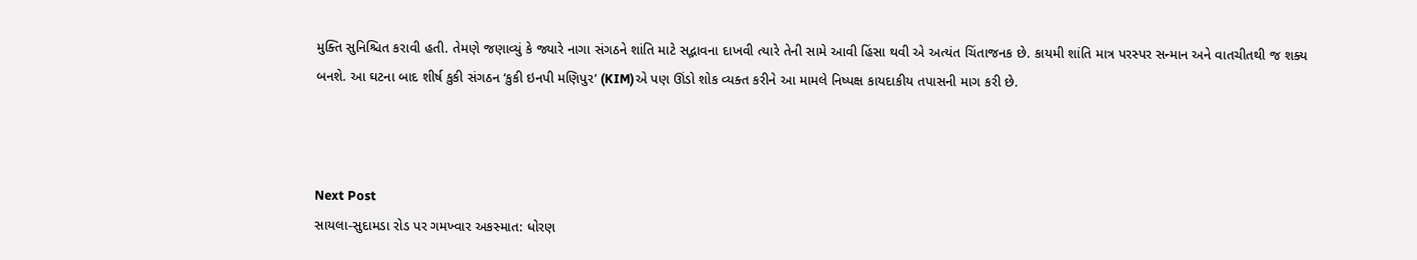મુક્તિ સુનિશ્ચિત કરાવી હતી. તેમણે જણાવ્યું કે જ્યારે નાગા સંગઠને શાંતિ માટે સદ્ભાવના દાખવી ત્યારે તેની સામે આવી હિંસા થવી એ અત્યંત ચિંતાજનક છે. કાયમી શાંતિ માત્ર પરસ્પર સન્માન અને વાતચીતથી જ શક્ય બનશે. આ ઘટના બાદ શીર્ષ કુકી સંગઠન ‘કુકી ઇનપી મણિપુર’ (KIM)એ પણ ઊંડો શોક વ્યક્ત કરીને આ મામલે નિષ્પક્ષ કાયદાકીય તપાસની માગ કરી છે.



Next Post
સાયલા-સુદામડા રોડ પર ગમખ્વાર અકસ્માત: ધોરણ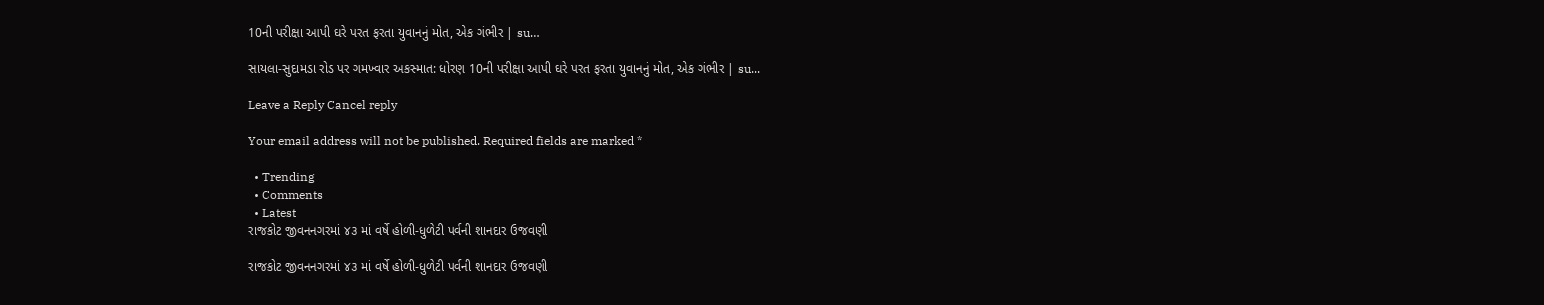10ની પરીક્ષા આપી ઘરે પરત ફરતા યુવાનનું મોત, એક ગંભીર | su…

સાયલા-સુદામડા રોડ પર ગમખ્વાર અકસ્માત: ધોરણ 10ની પરીક્ષા આપી ઘરે પરત ફરતા યુવાનનું મોત, એક ગંભીર | su...

Leave a Reply Cancel reply

Your email address will not be published. Required fields are marked *

  • Trending
  • Comments
  • Latest
રાજકોટ જીવનનગરમાં ૪૩ માં વર્ષે હોળી-ધુળેટી પર્વની શાનદાર ઉજવણી

રાજકોટ જીવનનગરમાં ૪૩ માં વર્ષે હોળી-ધુળેટી પર્વની શાનદાર ઉજવણી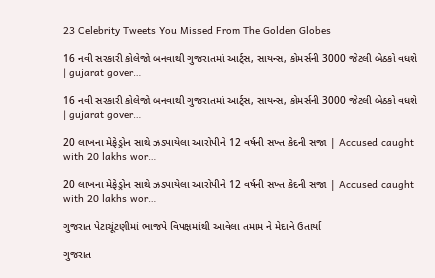23 Celebrity Tweets You Missed From The Golden Globes

16 નવી સરકારી કોલેજો બનવાથી ગુજરાતમાં આર્ટ્સ, સાયન્સ, કોમર્સની 3000 જેટલી બેઠકો વધશે | gujarat gover…

16 નવી સરકારી કોલેજો બનવાથી ગુજરાતમાં આર્ટ્સ, સાયન્સ, કોમર્સની 3000 જેટલી બેઠકો વધશે | gujarat gover…

20 લાખના મેફેડ્રોન સાથે ઝડપાયેલા આરોપીને 12 વર્ષની સખ્ત કેદની સજા | Accused caught with 20 lakhs wor…

20 લાખના મેફેડ્રોન સાથે ઝડપાયેલા આરોપીને 12 વર્ષની સખ્ત કેદની સજા | Accused caught with 20 lakhs wor…

ગુજરાત પેટાચૂંટણીમાં ભાજપે વિપક્ષમાંથી આવેલા તમામ ને મેદાને ઉતાર્યા

ગુજરાત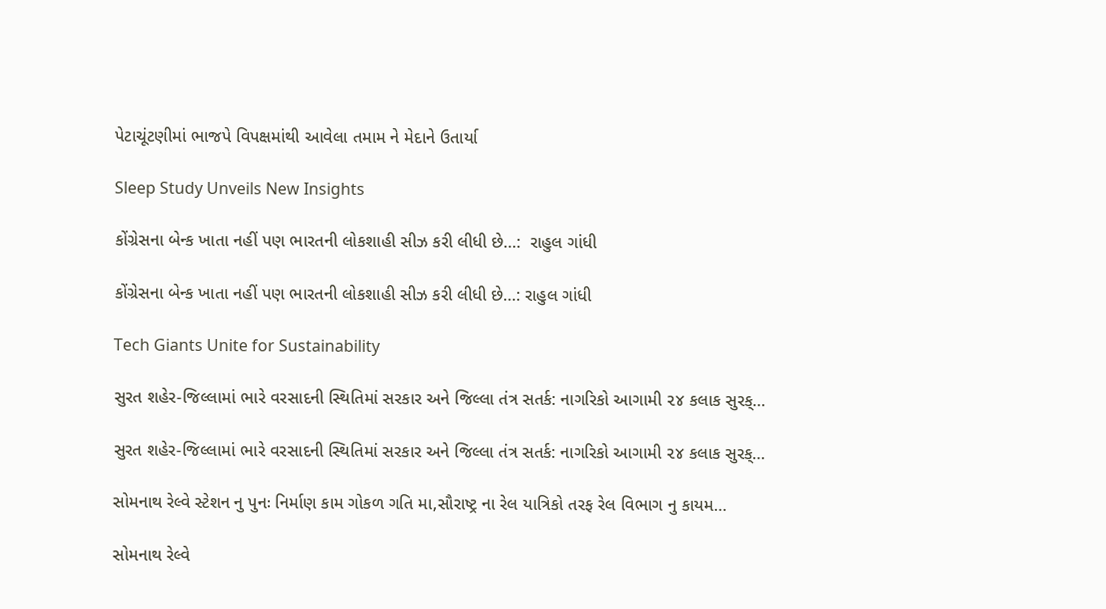પેટાચૂંટણીમાં ભાજપે વિપક્ષમાંથી આવેલા તમામ ને મેદાને ઉતાર્યા

Sleep Study Unveils New Insights

કોંગ્રેસના બેન્ક ખાતા નહીં પણ ભારતની લોકશાહી સીઝ કરી લીધી છે…:  રાહુલ ગાંધી

કોંગ્રેસના બેન્ક ખાતા નહીં પણ ભારતની લોકશાહી સીઝ કરી લીધી છે…: રાહુલ ગાંધી

Tech Giants Unite for Sustainability

સુરત શહેર-જિલ્લામાં ભારે વરસાદની સ્થિતિમાં સરકાર અને જિલ્લા તંત્ર સતર્ક: નાગરિકો આગામી ૨૪ કલાક સુરક્…

સુરત શહેર-જિલ્લામાં ભારે વરસાદની સ્થિતિમાં સરકાર અને જિલ્લા તંત્ર સતર્ક: નાગરિકો આગામી ૨૪ કલાક સુરક્…

સોમનાથ રેલ્વે સ્ટેશન નુ પુનઃ નિર્માણ કામ ગોકળ ગતિ મા,સૌરાષ્ટ્ર ના રેલ યાત્રિકો તરફ રેલ વિભાગ નુ કાયમ…

સોમનાથ રેલ્વે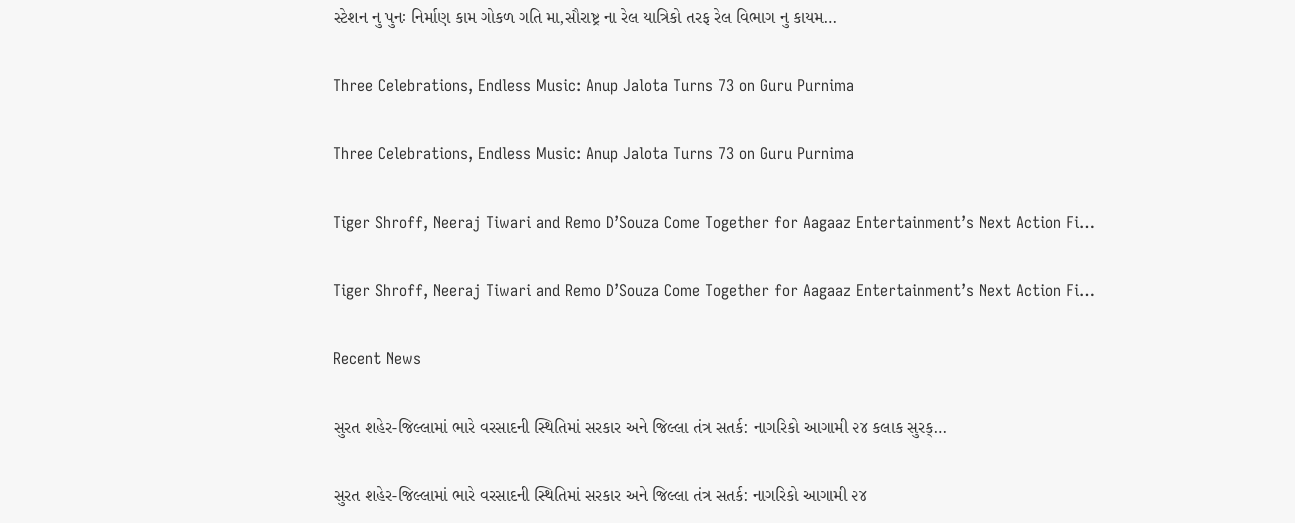સ્ટેશન નુ પુનઃ નિર્માણ કામ ગોકળ ગતિ મા,સૌરાષ્ટ્ર ના રેલ યાત્રિકો તરફ રેલ વિભાગ નુ કાયમ…

Three Celebrations, Endless Music: Anup Jalota Turns 73 on Guru Purnima

Three Celebrations, Endless Music: Anup Jalota Turns 73 on Guru Purnima

Tiger Shroff, Neeraj Tiwari and Remo D’Souza Come Together for Aagaaz Entertainment’s Next Action Fi…

Tiger Shroff, Neeraj Tiwari and Remo D’Souza Come Together for Aagaaz Entertainment’s Next Action Fi…

Recent News

સુરત શહેર-જિલ્લામાં ભારે વરસાદની સ્થિતિમાં સરકાર અને જિલ્લા તંત્ર સતર્ક: નાગરિકો આગામી ૨૪ કલાક સુરક્…

સુરત શહેર-જિલ્લામાં ભારે વરસાદની સ્થિતિમાં સરકાર અને જિલ્લા તંત્ર સતર્ક: નાગરિકો આગામી ૨૪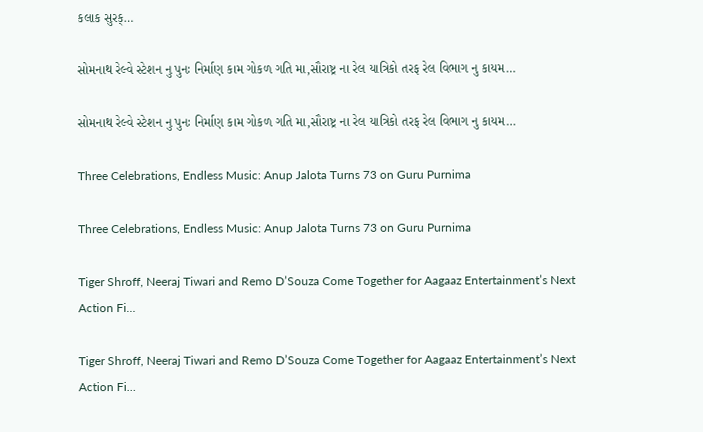કલાક સુરક્…

સોમનાથ રેલ્વે સ્ટેશન નુ પુનઃ નિર્માણ કામ ગોકળ ગતિ મા,સૌરાષ્ટ્ર ના રેલ યાત્રિકો તરફ રેલ વિભાગ નુ કાયમ…

સોમનાથ રેલ્વે સ્ટેશન નુ પુનઃ નિર્માણ કામ ગોકળ ગતિ મા,સૌરાષ્ટ્ર ના રેલ યાત્રિકો તરફ રેલ વિભાગ નુ કાયમ…

Three Celebrations, Endless Music: Anup Jalota Turns 73 on Guru Purnima

Three Celebrations, Endless Music: Anup Jalota Turns 73 on Guru Purnima

Tiger Shroff, Neeraj Tiwari and Remo D’Souza Come Together for Aagaaz Entertainment’s Next Action Fi…

Tiger Shroff, Neeraj Tiwari and Remo D’Souza Come Together for Aagaaz Entertainment’s Next Action Fi…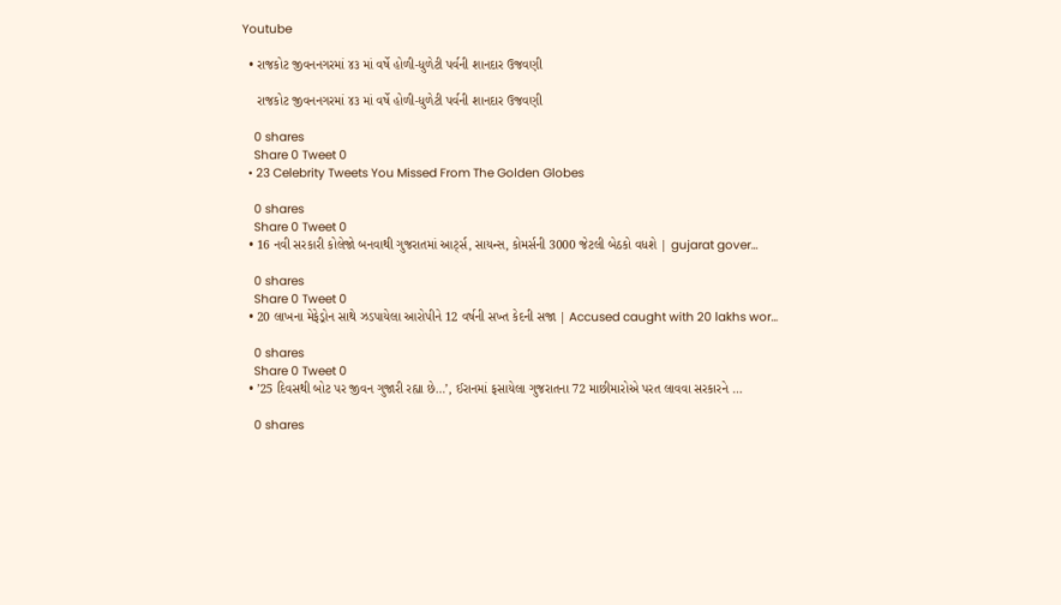Youtube

  • રાજકોટ જીવનનગરમાં ૪૩ માં વર્ષે હોળી-ધુળેટી પર્વની શાનદાર ઉજવણી

    રાજકોટ જીવનનગરમાં ૪૩ માં વર્ષે હોળી-ધુળેટી પર્વની શાનદાર ઉજવણી

    0 shares
    Share 0 Tweet 0
  • 23 Celebrity Tweets You Missed From The Golden Globes

    0 shares
    Share 0 Tweet 0
  • 16 નવી સરકારી કોલેજો બનવાથી ગુજરાતમાં આર્ટ્સ, સાયન્સ, કોમર્સની 3000 જેટલી બેઠકો વધશે | gujarat gover…

    0 shares
    Share 0 Tweet 0
  • 20 લાખના મેફેડ્રોન સાથે ઝડપાયેલા આરોપીને 12 વર્ષની સખ્ત કેદની સજા | Accused caught with 20 lakhs wor…

    0 shares
    Share 0 Tweet 0
  • ’25 દિવસથી બોટ પર જીવન ગુજારી રહ્યા છે…’, ઈરાનમાં ફસાયેલા ગુજરાતના 72 માછીમારોએ પરત લાવવા સરકારને …

    0 shares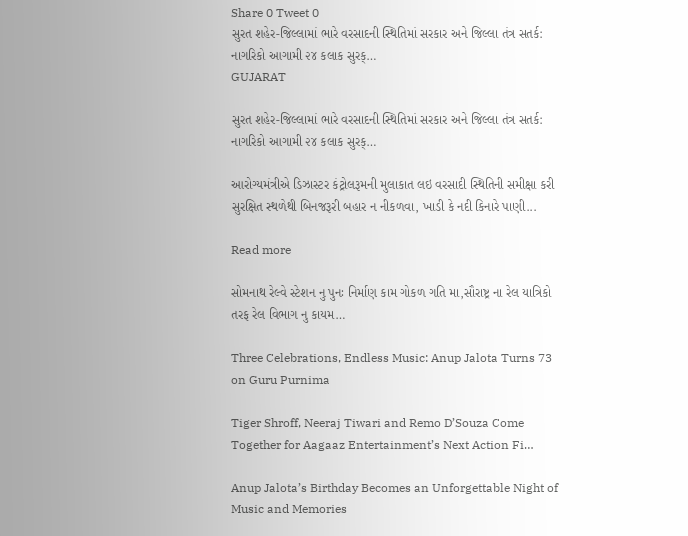Share 0 Tweet 0
સુરત શહેર-જિલ્લામાં ભારે વરસાદની સ્થિતિમાં સરકાર અને જિલ્લા તંત્ર સતર્ક: નાગરિકો આગામી ૨૪ કલાક સુરક્…
GUJARAT

સુરત શહેર-જિલ્લામાં ભારે વરસાદની સ્થિતિમાં સરકાર અને જિલ્લા તંત્ર સતર્ક: નાગરિકો આગામી ૨૪ કલાક સુરક્…

આરોગ્યમંત્રીએ ડિઝાસ્ટર કંટ્રોલરૂમની મુલાકાત લઇ વરસાદી સ્થિતિની સમીક્ષા કરી સુરક્ષિત સ્થળેથી બિનજરૂરી બહાર ન નીકળવા, ખાડી કે નદી કિનારે પાણી...

Read more

સોમનાથ રેલ્વે સ્ટેશન નુ પુનઃ નિર્માણ કામ ગોકળ ગતિ મા,સૌરાષ્ટ્ર ના રેલ યાત્રિકો તરફ રેલ વિભાગ નુ કાયમ…

Three Celebrations, Endless Music: Anup Jalota Turns 73 on Guru Purnima

Tiger Shroff, Neeraj Tiwari and Remo D’Souza Come Together for Aagaaz Entertainment’s Next Action Fi…

Anup Jalota’s Birthday Becomes an Unforgettable Night of Music and Memories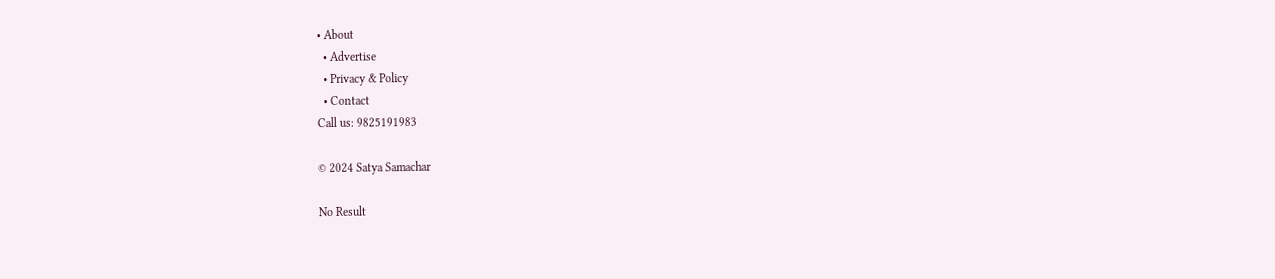• About
  • Advertise
  • Privacy & Policy
  • Contact
Call us: 9825191983

© 2024 Satya Samachar

No Result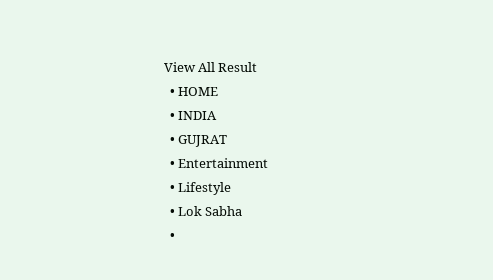View All Result
  • HOME
  • INDIA
  • GUJRAT
  • Entertainment
  • Lifestyle
  • Lok Sabha
  •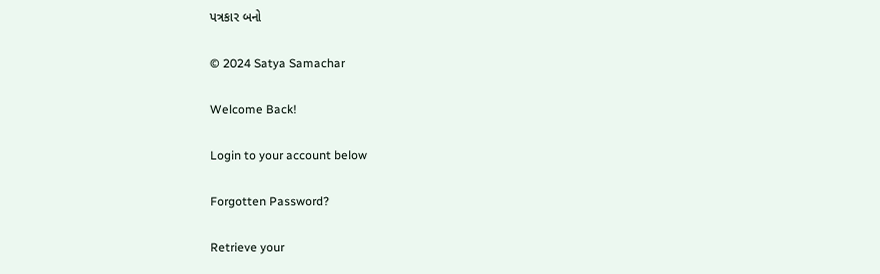પત્રકાર બનો

© 2024 Satya Samachar

Welcome Back!

Login to your account below

Forgotten Password?

Retrieve your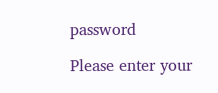password

Please enter your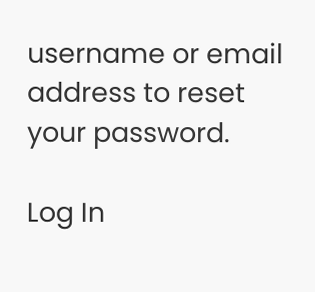username or email address to reset your password.

Log In